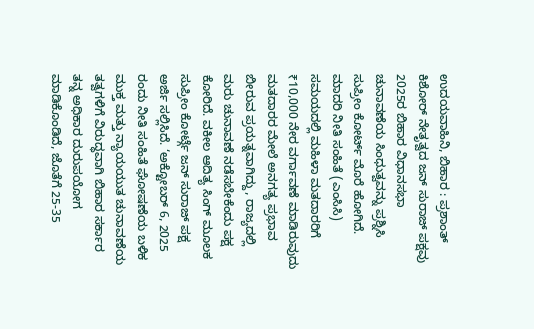ಉದಯವಾಹಿನಿ, ಬಿಹಾರ : ಪ್ರಶಾಂತ್ ಕಿಶೋರ್ ನೇತೃತ್ವದ ಜನ್ ಸುರಾಜ್ ಪಕ್ಷವು 2025ರ ಬಿಹಾರ ವಿಧಾನಸಭಾ ಚುನಾವಣೆಯ ಸಿಂಧುತ್ವವನ್ನು ಪ್ರಶ್ನಿಸಿ ಸುಪ್ರೀಂ ಕೋರ್ಟ್ ಮೊರೆ ಹೋಗಿದೆ. ಮಾದರಿ ನೀತಿ ಸಂಹಿತೆ (ಎಂಸಿಸಿ) ಸಮಯದಲ್ಲಿ ಮಹಿಳಾ ಮತದಾರರಿಗೆ ₹10,000 ನೇರ ವರ್ಗಾವಣೆ ಮಾಡಿರುವುದು ಮತದಾರರ ಮೇಲೆ ಅನಗತ್ಯ ಪ್ರಭಾವ ಬೀರುವ ಪ್ರಯತ್ನವಾಗಿದ್ದು, ರಾಜ್ಯದಲ್ಲಿ ಮರು ಚುನಾವಣೆ ನಡೆಸಬೇಕೆಂದು ಪಕ್ಷ ಕೋರಿದೆ. ವಕೀಲ ಆದಿತ್ಯ ಸಿಂಗ್ ಮೂಲಕ ಸುಪ್ರೀಂ ಕೋರ್ಟ್ಗೆ ಜನ್ ಸುರಾಜ್ ಪಕ್ಷ ಅರ್ಜಿ ಸಲ್ಲಿಸಿದೆ. ‘ಅಕ್ಟೋಬರ್ 6, 2025 ರಂದು ನೀತಿ ಸಂಹಿತೆ ಘೋಷಣೆಯ ಬಳಿಕ ಮುಕ್ತ ಮತ್ತು ನ್ಯಾಯಯುತ ಚುನಾವಣೆಯ ತತ್ವಗಳಿಗೆ ವಿರುದ್ಧವಾಗಿ ಬಿಹಾರ ಸರ್ಕಾರ ತನ್ನ ಅಧಿಕಾರ ದುರುಪಯೋಗ ಮಾಡಿಕೊಂಡಿದೆ, ಜೊತೆಗೆ 25-35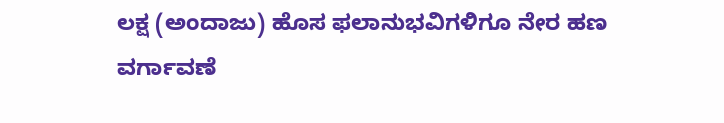ಲಕ್ಷ (ಅಂದಾಜು) ಹೊಸ ಫಲಾನುಭವಿಗಳಿಗೂ ನೇರ ಹಣ ವರ್ಗಾವಣೆ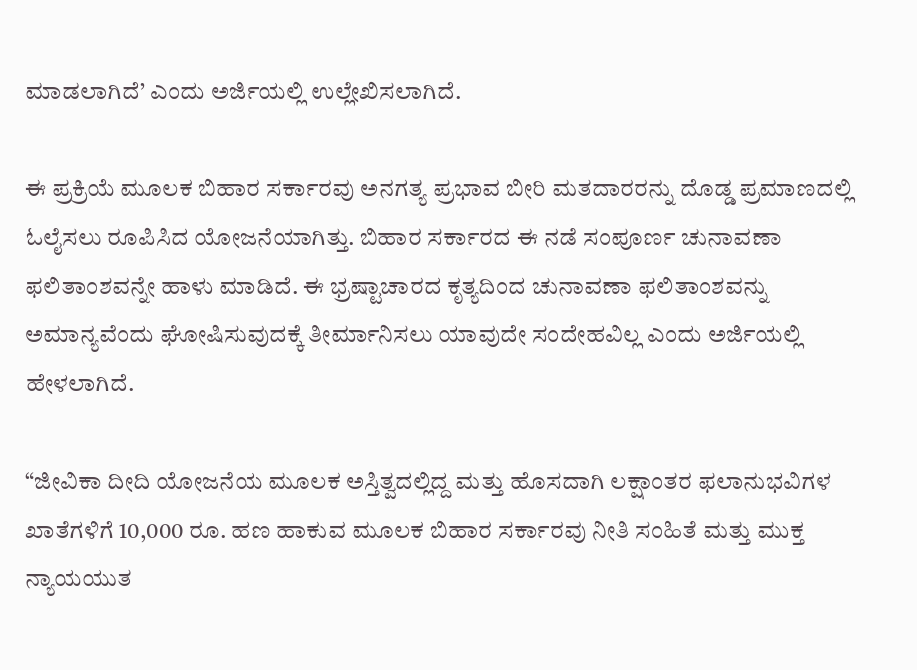ಮಾಡಲಾಗಿದೆ’ ಎಂದು ಅರ್ಜಿಯಲ್ಲಿ ಉಲ್ಲೇಖಿಸಲಾಗಿದೆ.

ಈ ಪ್ರಕ್ರಿಯೆ ಮೂಲಕ ಬಿಹಾರ ಸರ್ಕಾರವು ಅನಗತ್ಯ ಪ್ರಭಾವ ಬೀರಿ ಮತದಾರರನ್ನು ದೊಡ್ಡ ಪ್ರಮಾಣದಲ್ಲಿ ಓಲೈಸಲು ರೂಪಿಸಿದ ಯೋಜನೆಯಾಗಿತ್ತು. ಬಿಹಾರ ಸರ್ಕಾರದ ಈ ನಡೆ ಸಂಪೂರ್ಣ ಚುನಾವಣಾ ಫಲಿತಾಂಶವನ್ನೇ ಹಾಳು ಮಾಡಿದೆ. ಈ ಭ್ರಷ್ಟಾಚಾರದ ಕೃತ್ಯದಿಂದ ಚುನಾವಣಾ ಫಲಿತಾಂಶವನ್ನು ಅಮಾನ್ಯವೆಂದು ಘೋಷಿಸುವುದಕ್ಕೆ ತೀರ್ಮಾನಿಸಲು ಯಾವುದೇ ಸಂದೇಹವಿಲ್ಲ ಎಂದು ಅರ್ಜಿಯಲ್ಲಿ ಹೇಳಲಾಗಿದೆ.

“ಜೀವಿಕಾ ದೀದಿ ಯೋಜನೆಯ ಮೂಲಕ ಅಸ್ತಿತ್ವದಲ್ಲಿದ್ದ ಮತ್ತು ಹೊಸದಾಗಿ ಲಕ್ಷಾಂತರ ಫಲಾನುಭವಿಗಳ ಖಾತೆಗಳಿಗೆ 10,000 ರೂ. ಹಣ ಹಾಕುವ ಮೂಲಕ ಬಿಹಾರ ಸರ್ಕಾರವು ನೀತಿ ಸಂಹಿತೆ ಮತ್ತು ಮುಕ್ತ ನ್ಯಾಯಯುತ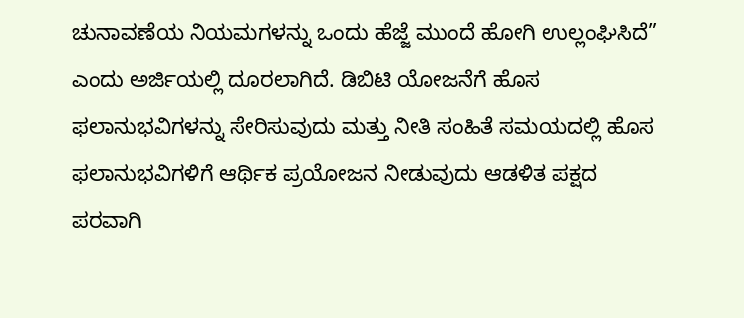ಚುನಾವಣೆಯ ನಿಯಮಗಳನ್ನು ಒಂದು ಹೆಜ್ಜೆ ಮುಂದೆ ಹೋಗಿ ಉಲ್ಲಂಘಿಸಿದೆ” ಎಂದು ಅರ್ಜಿಯಲ್ಲಿ ದೂರಲಾಗಿದೆ. ಡಿಬಿಟಿ ಯೋಜನೆಗೆ ಹೊಸ ಫಲಾನುಭವಿಗಳನ್ನು ಸೇರಿಸುವುದು ಮತ್ತು ನೀತಿ ಸಂಹಿತೆ ಸಮಯದಲ್ಲಿ ಹೊಸ ಫಲಾನುಭವಿಗಳಿಗೆ ಆರ್ಥಿಕ ಪ್ರಯೋಜನ ನೀಡುವುದು ಆಡಳಿತ ಪಕ್ಷದ ಪರವಾಗಿ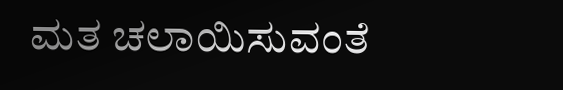ಮತ ಚಲಾಯಿಸುವಂತೆ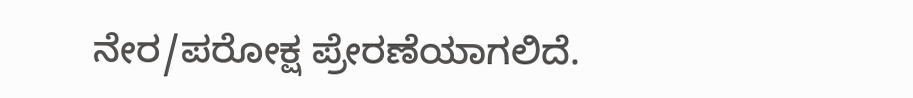ನೇರ/ಪರೋಕ್ಷ ಪ್ರೇರಣೆಯಾಗಲಿದೆ.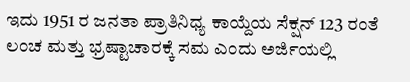ಇದು 1951 ರ ಜನತಾ ಪ್ರಾತಿನಿಧ್ಯ ಕಾಯ್ದೆಯ ಸೆಕ್ಷನ್ 123 ರಂತೆ ಲಂಚ ಮತ್ತು ಭ್ರಷ್ಟಾಚಾರಕ್ಕೆ ಸಮ ಎಂದು ಅರ್ಜಿಯಲ್ಲಿ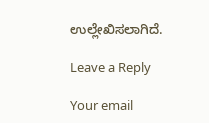ಉಲ್ಲೇಖಿಸಲಾಗಿದೆ.

Leave a Reply

Your email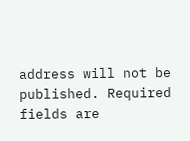address will not be published. Required fields are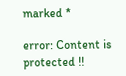marked *

error: Content is protected !!